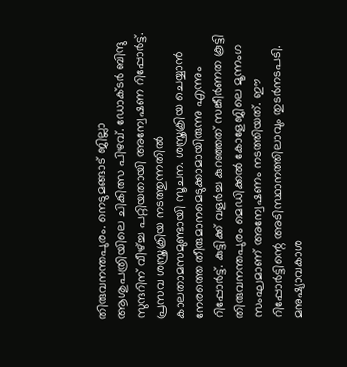തിരുവനന്തപുരം. നെടുമങ്ങാട് ജില്ലാ ആശുപത്രിയിലെ ചികിത്സ പിഴവ്. ഡോക്ടർ ബിന്ദു സുന്ദറിന് വീഴ്ച്ച പറ്റിയതായി അന്വേഷണ റിപ്പോർട്ട്. പ്രസവ ശസ്ത്രക്രിയ നടത്തുന്നതിൽ കാലതാമസമുണ്ടായി സൂചന. ശസ്ത്രക്രിയ ചെയ്യാൻ നേരത്തെ തീരുമാനമെടുക്കാമായിരുന്നു എന്നും റിപ്പോർട്ട്. കുട്ടിക്ക് വളർച്ച കുറഞ്ഞത് സങ്കീർണത കൂട്ടി
തിരുവനന്തപുരം മെഡിക്കൽ കോളേജിലെ മൂന്നംഗ സംഘമാണ് അന്വേഷണം നടത്തിയത്. ഈ റിപ്പോർട്ടിന്റെ അടിസ്ഥാനത്തിലാവും തുടർനടപടി. മനുഷ്യാവകാശ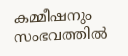കമ്മീഷനും സംഭവത്തിൽ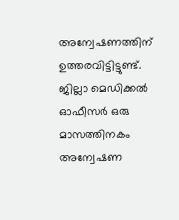അന്വേഷണത്തിന് ഉത്തരവിട്ടിട്ടുണ്ട്. ജില്ലാ മെഡിക്കൽ ഓഫീസർ ഒരു മാസത്തിനകം അന്വേഷണ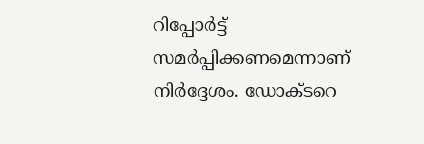റിപ്പോർട്ട് സമർപ്പിക്കണമെന്നാണ് നിർദ്ദേശം. ഡോക്ടറെ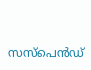സസ്പെൻഡ്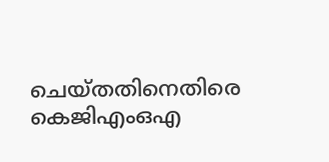ചെയ്തതിനെതിരെ കെജിഎംഒഎ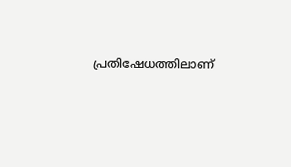പ്രതിഷേധത്തിലാണ്